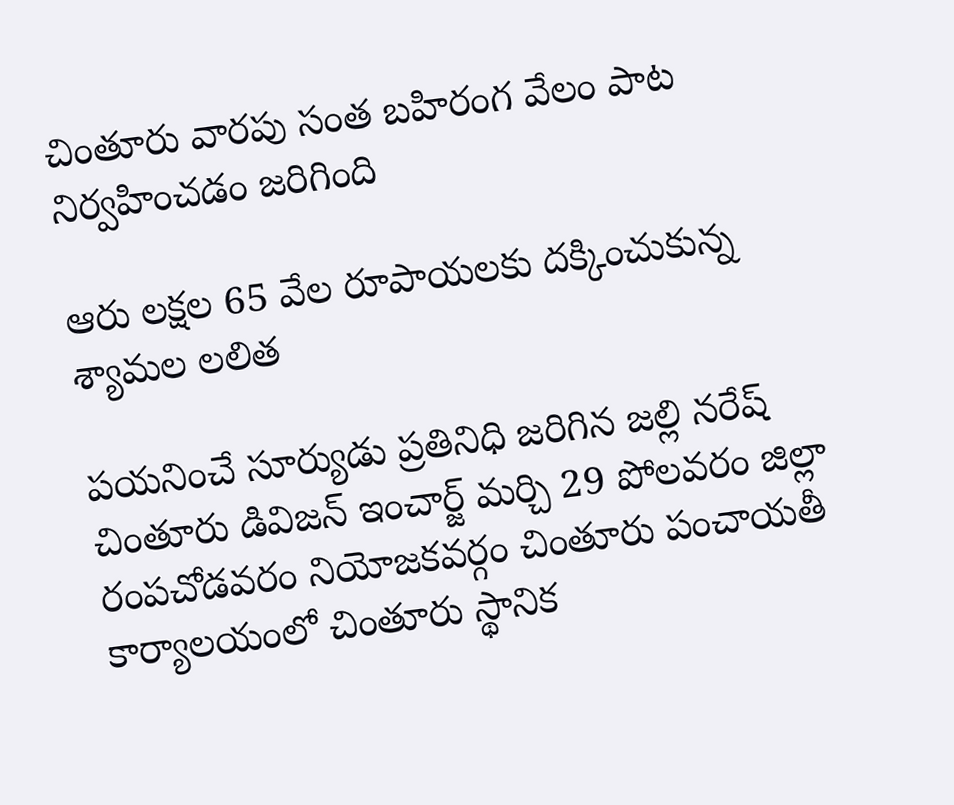చింతూరు వారపు సంత బహిరంగ వేలం పాట నిర్వహించడం జరిగింది

ఆరు లక్షల 65 వేల రూపాయలకు దక్కించుకున్న శ్యామల లలిత

పయనించే సూర్యుడు ప్రతినిధి జరిగిన జల్లి నరేష్ చింతూరు డివిజన్ ఇంచార్జ్ మర్చి 29 పోలవరం జిల్లా రంపచోడవరం నియోజకవర్గం చింతూరు పంచాయతీ కార్యాలయంలో చింతూరు స్థానిక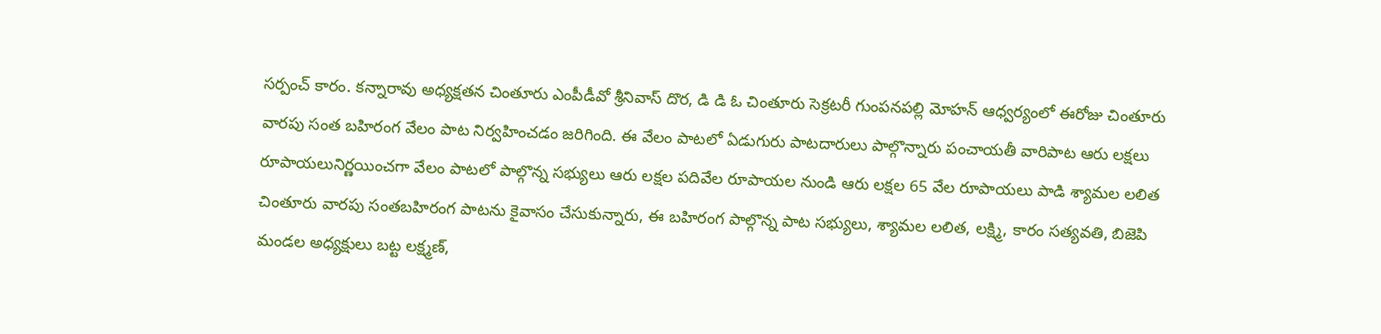సర్పంచ్ కారం. కన్నారావు అధ్యక్షతన చింతూరు ఎంపీడీవో శ్రీనివాస్ దొర, డి డి ఓ చింతూరు సెక్రటరీ గుంపనపల్లి మోహన్ ఆధ్వర్యంలో ఈరోజు చింతూరు వారపు సంత బహిరంగ వేలం పాట నిర్వహించడం జరిగింది. ఈ వేలం పాటలో ఏడుగురు పాటదారులు పాల్గొన్నారు పంచాయతీ వారిపాట ఆరు లక్షలు రూపాయలునిర్ణయించగా వేలం పాటలో పాల్గొన్న సభ్యులు ఆరు లక్షల పదివేల రూపాయల నుండి ఆరు లక్షల 65 వేల రూపాయలు పాడి శ్యామల లలిత చింతూరు వారపు సంతబహిరంగ పాటను కైవాసం చేసుకున్నారు, ఈ బహిరంగ పాల్గొన్న పాట సభ్యులు, శ్యామల లలిత, లక్ష్మి, కారం సత్యవతి, బిజెపి మండల అధ్యక్షులు బట్ట లక్ష్మణ్,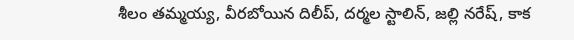శీలం తమ్మయ్య, వీరబోయిన దిలీప్, దర్మల స్టాలిన్, జల్లి నరేష్, కాక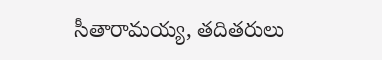సీతారామయ్య, తదితరులు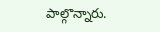పాల్గొన్నారు.